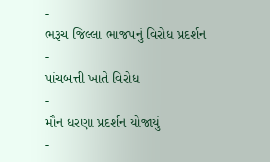-
ભરૂચ જિલ્લા ભાજપનું વિરોધ પ્રદર્શન
-
પાંચબત્તી ખાતે વિરોધ
-
મૌન ધરણા પ્રદર્શન યોજાયું
-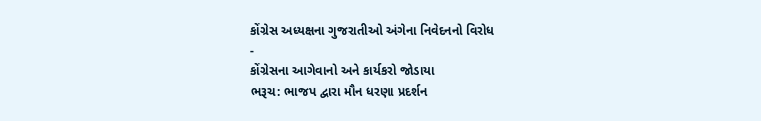કોંગ્રેસ અધ્યક્ષના ગુજરાતીઓ અંગેના નિવેદનનો વિરોધ
-
કોંગ્રેસના આગેવાનો અને કાર્યકરો જોડાયા
ભરૂચ: ભાજપ દ્વારા મૌન ધરણા પ્રદર્શન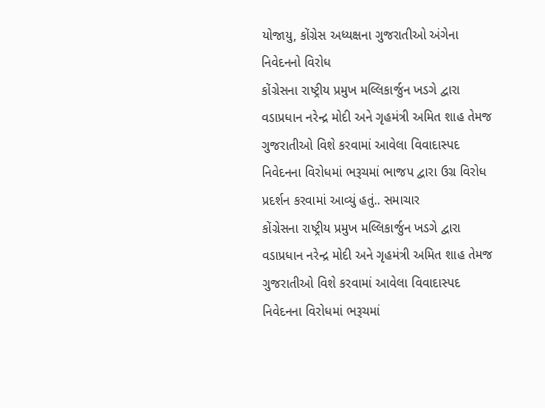યોજાયુ, કોંગ્રેસ અધ્યક્ષના ગુજરાતીઓ અંગેના નિવેદનનો વિરોધ
કોંગ્રેસના રાષ્ટ્રીય પ્રમુખ મલ્લિકાર્જુન ખડગે દ્વારા વડાપ્રધાન નરેન્દ્ર મોદી અને ગૃહમંત્રી અમિત શાહ તેમજ ગુજરાતીઓ વિશે કરવામાં આવેલા વિવાદાસ્પદ નિવેદનના વિરોધમાં ભરૂચમાં ભાજપ દ્વારા ઉગ્ર વિરોધ પ્રદર્શન કરવામાં આવ્યું હતું.. સમાચાર
કોંગ્રેસના રાષ્ટ્રીય પ્રમુખ મલ્લિકાર્જુન ખડગે દ્વારા વડાપ્રધાન નરેન્દ્ર મોદી અને ગૃહમંત્રી અમિત શાહ તેમજ ગુજરાતીઓ વિશે કરવામાં આવેલા વિવાદાસ્પદ નિવેદનના વિરોધમાં ભરૂચમાં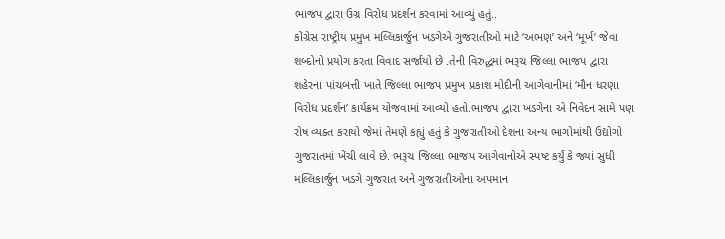ભાજપ દ્વારા ઉગ્ર વિરોધ પ્રદર્શન કરવામાં આવ્યું હતું..
કોંગ્રેસ રાષ્ટ્રીય પ્રમુખ મલ્લિકાર્જુન ખડગેએ ગુજરાતીઓ માટે ‘અભણ’ અને ‘મૂર્ખ’ જેવા શબ્દોનો પ્રયોગ કરતા વિવાદ સર્જાયો છે .તેની વિરુદ્ધમાં ભરૂચ જિલ્લા ભાજપ દ્વારા શહેરના પાંચબત્તી ખાતે જિલ્લા ભાજપ પ્રમુખ પ્રકાશ મોદીની આગેવાનીમાં ‘મૌન ધરણા વિરોધ પ્રદર્શન’ કાર્યક્રમ યોજવામાં આવ્યો હતો.ભાજપ દ્વારા ખડગેના એ નિવેદન સામે પણ રોષ વ્યક્ત કરાયો જેમાં તેમણે કહ્યું હતું કે ગુજરાતીઓ દેશના અન્ય ભાગોમાંથી ઉદ્યોગો ગુજરાતમાં ખેંચી લાવે છે. ભરૂચ જિલ્લા ભાજપ આગેવાનોએ સ્પષ્ટ કર્યું કે જ્યાં સુધી મલ્લિકાર્જુન ખડગે ગુજરાત અને ગુજરાતીઓના અપમાન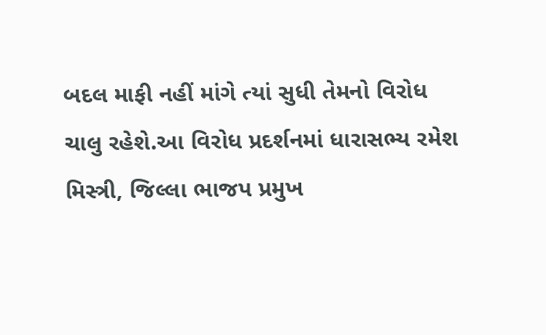બદલ માફી નહીં માંગે ત્યાં સુધી તેમનો વિરોધ ચાલુ રહેશે.આ વિરોધ પ્રદર્શનમાં ધારાસભ્ય રમેશ મિસ્ત્રી, જિલ્લા ભાજપ પ્રમુખ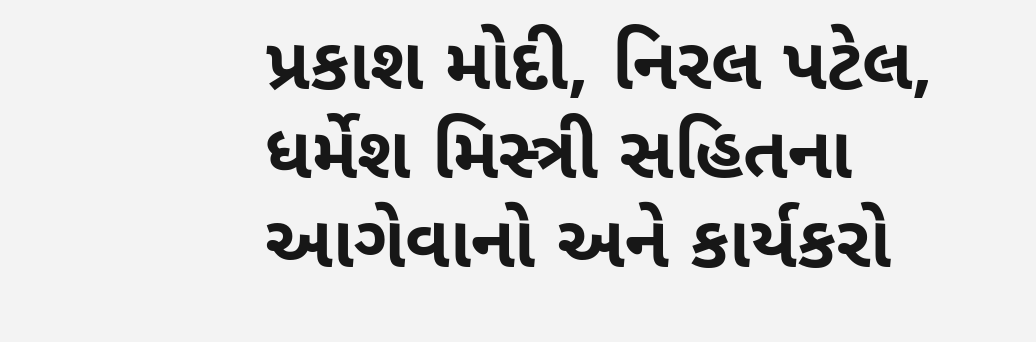પ્રકાશ મોદી, નિરલ પટેલ, ધર્મેશ મિસ્ત્રી સહિતના આગેવાનો અને કાર્યકરો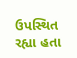ઉપસ્થિત રહ્યા હતા